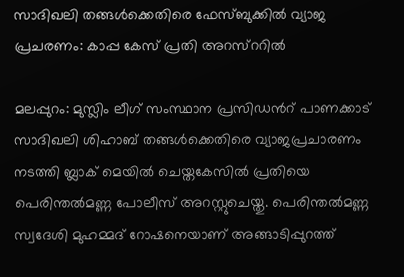സാദിഖലി തങ്ങള്‍ക്കെതിരെ ഫേസ്ബുക്കില്‍ വ്യാജ പ്രചരണം: കാപ്പ കേസ് പ്രതി അറസ്ററില്‍

മലപ്പുറം: മുസ്ലിം ലീഗ് സംസ്ഥാന പ്രസിഡന്‍റ് പാണക്കാട് സാദിഖലി ശിഹാബ് തങ്ങള്‍ക്കെതിരെ വ്യാജപ്രചാരണം നടത്തി ബ്ലാക് മെയില്‍ ചെയ്തകേസില്‍ പ്രതിയെ പെരിന്തല്‍മണ്ണ പോലീസ് അറസ്റ്റുചെയ്തു. പെരിന്തല്‍മണ്ണ സ്വദേശി മുഹമ്മദ് റോഷനെയാണ് അങ്ങാടിപ്പുറത്ത്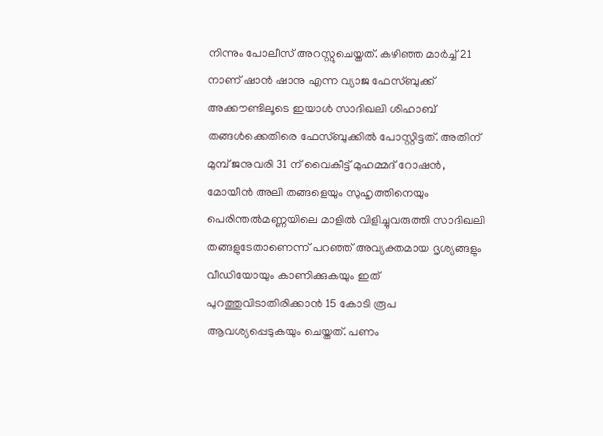നിന്നും പോലീസ് അറസ്റ്റുചെയ്തത്. കഴിഞ്ഞ മാര്‍ച്ച് 21 നാണ് ഷാന്‍ ഷാനു എന്ന വ്യാജ ഫേസ്ബുക്ക് അക്കൗണ്ടിലൂടെ ഇയാള്‍ സാദിഖലി ശിഹാബ് തങ്ങള്‍ക്കെതിരെ ഫേസ്ബുക്കില്‍ പോസ്റ്റിട്ടത്. അതിന് മുമ്പ് ജനുവരി 31 ന് വൈകീട്ട് മുഹമ്മദ് റോഷന്‍, മോയീന്‍ അലി തങ്ങളെയും സുഹൃത്തിനെയും പെരിന്തല്‍മണ്ണയിലെ മാളില്‍ വിളിച്ചുവരുത്തി സാദിഖലി തങ്ങളുടേതാണെന്ന് പറഞ്ഞ് അവ്യക്തമായ ദൃശ്യങ്ങളും വീഡിയോയും കാണിക്കുകയും ഇത് പുറത്തുവിടാതിരിക്കാന്‍ 15 കോടി രൂപ ആവശ്യപ്പെടുകയും ചെയ്തത്. പണം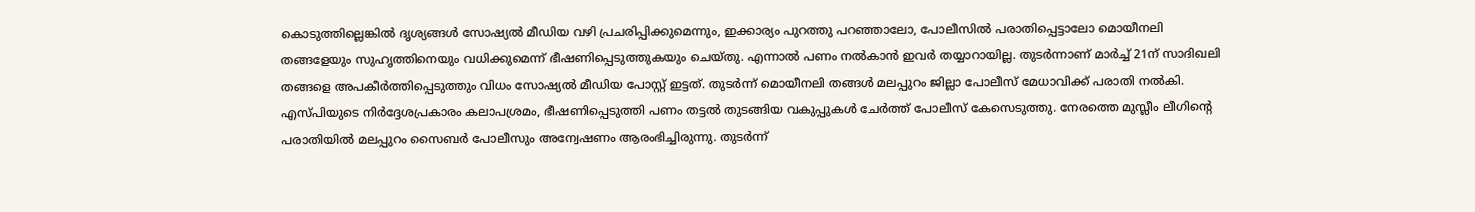കൊടുത്തില്ലെങ്കില്‍ ദൃശ്യങ്ങള്‍ സോഷ്യല്‍ മീഡിയ വഴി പ്രചരിപ്പിക്കുമെന്നും, ഇക്കാര്യം പുറത്തു പറഞ്ഞാലോ, പോലീസില്‍ പരാതിപ്പെട്ടാലോ മൊയീനലി തങ്ങളേയും സുഹൃത്തിനെയും വധിക്കുമെന്ന് ഭീഷണിപ്പെടുത്തുകയും ചെയ്തു. എന്നാല്‍ പണം നല്‍കാന്‍ ഇവര്‍ തയ്യാറായില്ല. തുടര്‍ന്നാണ് മാര്‍ച്ച് 21ന് സാദിഖലി തങ്ങളെ അപകീര്‍ത്തിപ്പെടുത്തും വിധം സോഷ്യല്‍ മീഡിയ പോസ്റ്റ് ഇട്ടത്. തുടര്‍ന്ന് മൊയീനലി തങ്ങള്‍ മലപ്പുറം ജില്ലാ പോലീസ് മേധാവിക്ക് പരാതി നല്‍കി. എസ്പിയുടെ നിര്‍ദ്ദേശപ്രകാരം കലാപശ്രമം, ഭീഷണിപ്പെടുത്തി പണം തട്ടല്‍ തുടങ്ങിയ വകുപ്പുകള്‍ ചേര്‍ത്ത് പോലീസ് കേസെടുത്തു. നേരത്തെ മുസ്ലീം ലീഗിന്‍റെ പരാതിയില്‍ മലപ്പുറം സൈബര്‍ പോലീസും അന്വേഷണം ആരംഭിച്ചിരുന്നു. തുടര്‍ന്ന്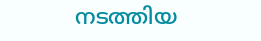നടത്തിയ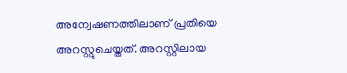അന്വേഷണത്തിലാണ് പ്രതിയെ അറസ്റ്റുചെയ്തത്. അറസ്റ്റിലായ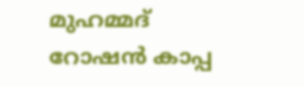മുഹമ്മദ് റോഷന്‍ കാപ്പ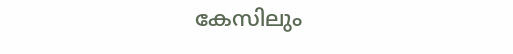കേസിലും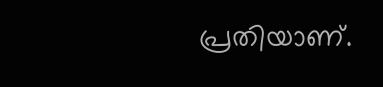പ്രതിയാണ്.